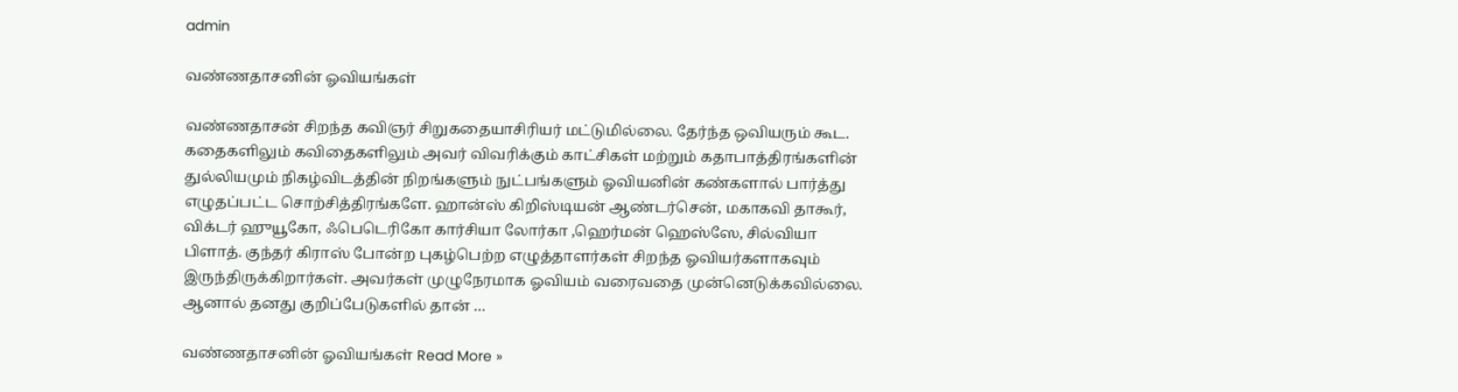admin

வண்ணதாசனின் ஓவியங்கள்

வண்ணதாசன் சிறந்த கவிஞர் சிறுகதையாசிரியர் மட்டுமில்லை. தேர்ந்த ஒவியரும் கூட. கதைகளிலும் கவிதைகளிலும் அவர் விவரிக்கும் காட்சிகள் மற்றும் கதாபாத்திரங்களின் துல்லியமும் நிகழ்விடத்தின் நிறங்களும் நுட்பங்களும் ஓவியனின் கண்களால் பார்த்து எழுதப்பட்ட சொற்சித்திரங்களே. ஹான்ஸ் கிறிஸ்டியன் ஆண்டர்சென், மகாகவி தாகூர், விக்டர் ஹுயூகோ, ஃபெடெரிகோ கார்சியா லோர்கா ,ஹெர்மன் ஹெஸ்ஸே, சில்வியா பிளாத். குந்தர் கிராஸ் போன்ற புகழ்பெற்ற எழுத்தாளர்கள் சிறந்த ஓவியர்களாகவும் இருந்திருக்கிறார்கள். அவர்கள் முழுநேரமாக ஓவியம் வரைவதை முன்னெடுக்கவில்லை. ஆனால் தனது குறிப்பேடுகளில் தான் …

வண்ணதாசனின் ஓவியங்கள் Read More »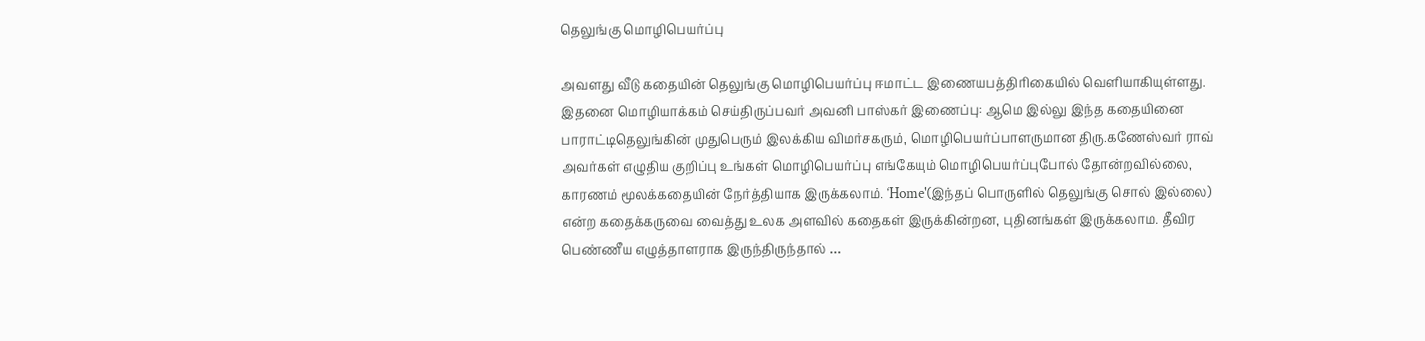தெலுங்கு மொழிபெயர்ப்பு

அவளது வீடு கதையின் தெலுங்கு மொழிபெயர்ப்பு ஈமாட்ட இணையபத்திரிகையில் வெளியாகியுள்ளது. இதனை மொழியாக்கம் செய்திருப்பவர் அவனி பாஸ்கர் இணைப்பு: ஆமெ இல்லு இந்த கதையினை பாராட்டிதெலுங்கின் முதுபெரும் இலக்கிய விமர்சகரும், மொழிபெயர்ப்பாளருமான திரு.கணேஸ்வர் ராவ் அவர்கள் எழுதிய குறிப்பு உங்கள் மொழிபெயர்ப்பு எங்கேயும் மொழிபெயர்ப்புபோல் தோன்றவில்லை, காரணம் மூலக்கதையின் நேர்த்தியாக இருக்கலாம். ‘Home'(இந்தப் பொருளில் தெலுங்கு சொல் இல்லை) என்ற கதைக்கருவை வைத்து உலக அளவில் கதைகள் இருக்கின்றன, புதினங்கள் இருக்கலாம. தீவிர பெண்ணீய எழுத்தாளராக இருந்திருந்தால் …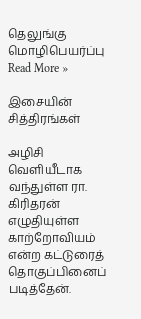தெலுங்கு மொழிபெயர்ப்பு Read More »

இசையின் சித்திரங்கள்

அழிசி வெளியீடாக வந்துள்ள ரா. கிரிதரன் எழுதியுள்ள காற்றோவியம் என்ற கட்டுரைத் தொகுப்பினைப் படித்தேன்.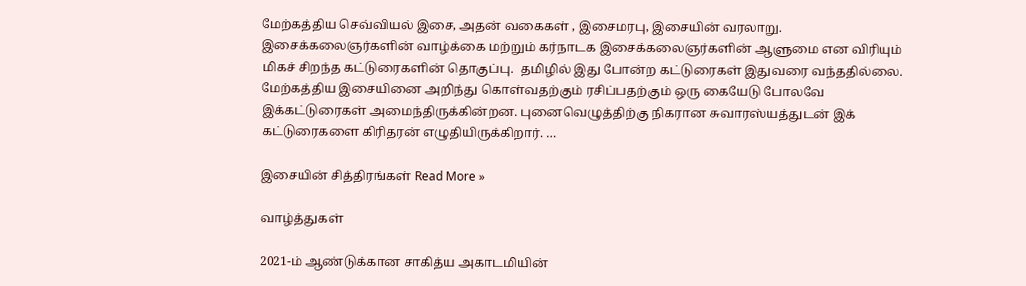மேற்கத்திய செவ்வியல் இசை, அதன் வகைகள் , இசைமரபு, இசையின் வரலாறு. இசைக்கலைஞர்களின் வாழ்க்கை மற்றும் கர்நாடக இசைக்கலைஞர்களின் ஆளுமை என விரியும் மிகச் சிறந்த கட்டுரைகளின் தொகுப்பு.  தமிழில் இது போன்ற கட்டுரைகள் இதுவரை வந்ததில்லை. மேற்கத்திய இசையினை அறிந்து கொள்வதற்கும் ரசிப்பதற்கும் ஒரு கையேடு போலவே இக்கட்டுரைகள் அமைந்திருக்கின்றன. புனைவெழுத்திற்கு நிகரான சுவாரஸ்யத்துடன் இக் கட்டுரைகளை கிரிதரன் எழுதியிருக்கிறார். …

இசையின் சித்திரங்கள் Read More »

வாழ்த்துகள்

2021-ம் ஆண்டுக்கான சாகித்ய அகாடமியின்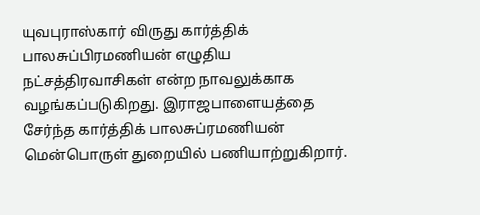யுவபுராஸ்கார் விருது கார்த்திக் பாலசுப்பிரமணியன் எழுதிய நட்சத்திரவாசிகள் என்ற நாவலுக்காக வழங்கப்படுகிறது. இராஜபாளையத்தை சேர்ந்த கார்த்திக் பாலசுப்ரமணியன் மென்பொருள் துறையில் பணியாற்றுகிறார்.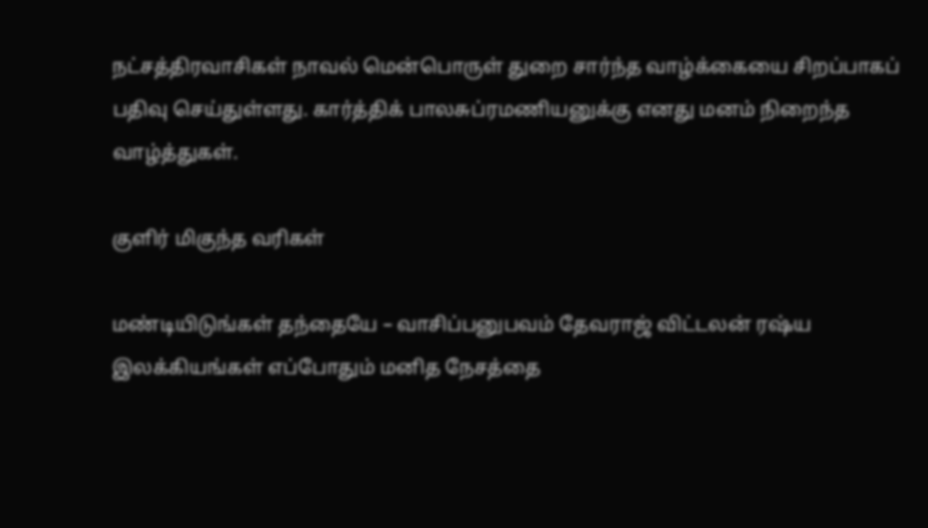நட்சத்திரவாசிகள் நாவல் மென்பொருள் துறை சார்ந்த வாழ்க்கையை சிறப்பாகப் பதிவு செய்துள்ளது. கார்த்திக் பாலசுப்ரமணியனுக்கு எனது மனம் நிறைந்த வாழ்த்துகள்.

குளிர் மிகுந்த வரிகள்

மண்டியிடுங்கள் தந்தையே – வாசிப்பனுபவம் தேவராஜ் விட்டலன் ரஷ்ய இலக்கியங்கள் எப்போதும் மனித நேசத்தை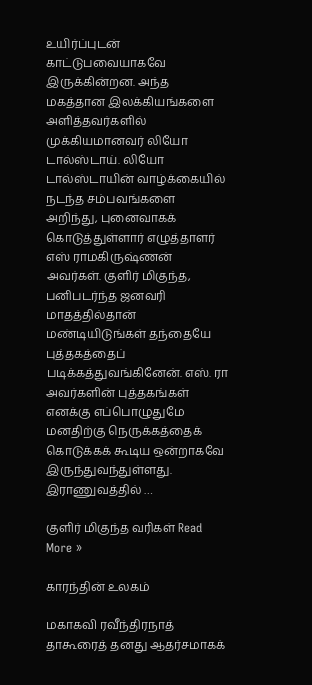உயிர்ப்புடன் காட்டுபவையாகவே இருக்கின்றன. அந்த மகத்தான இலக்கியங்களை அளித்தவர்களில் முக்கியமானவர் லியோ டால்ஸ்டாய். லியோ டால்ஸ்டாயின் வாழ்க்கையில் நடந்த சம்பவங்களை அறிந்து, புனைவாகக் கொடுத்துள்ளார் எழுத்தாளர் எஸ் ராமகிருஷ்ணன் அவர்கள். குளிர் மிகுந்த, பனிபடர்ந்த ஜனவரி மாதத்தில்தான் மண்டியிடுங்கள் தந்தையே புத்தகத்தைப் படிக்கத்துவங்கினேன். எஸ். ரா அவர்களின் புத்தகங்கள் எனக்கு எப்பொழுதுமே மனதிற்கு நெருக்கத்தைக் கொடுக்கக் கூடிய ஒன்றாகவே இருந்துவந்துள்ளது. இராணுவத்தில் …

குளிர் மிகுந்த வரிகள் Read More »

காரந்தின் உலகம்

மகாகவி ரவீந்திரநாத் தாகூரைத் தனது ஆதர்சமாகக்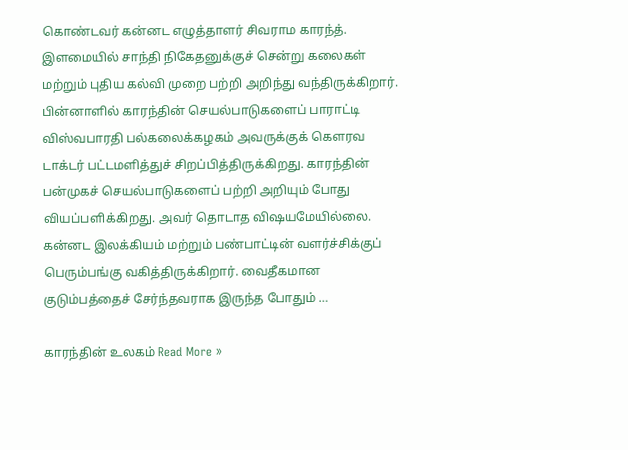கொண்டவர் கன்னட எழுத்தாளர் சிவராம காரந்த். இளமையில் சாந்தி நிகேதனுக்குச் சென்று கலைகள் மற்றும் புதிய கல்வி முறை பற்றி அறிந்து வந்திருக்கிறார். பின்னாளில் காரந்தின் செயல்பாடுகளைப் பாராட்டி விஸ்வபாரதி பல்கலைக்கழகம் அவருக்குக் கௌரவ டாக்டர் பட்டமளித்துச் சிறப்பித்திருக்கிறது. காரந்தின் பன்முகச் செயல்பாடுகளைப் பற்றி அறியும் போது வியப்பளிக்கிறது. அவர் தொடாத விஷயமேயில்லை. கன்னட இலக்கியம் மற்றும் பண்பாட்டின் வளர்ச்சிக்குப் பெரும்பங்கு வகித்திருக்கிறார். வைதீகமான குடும்பத்தைச் சேர்ந்தவராக இருந்த போதும் …

காரந்தின் உலகம் Read More »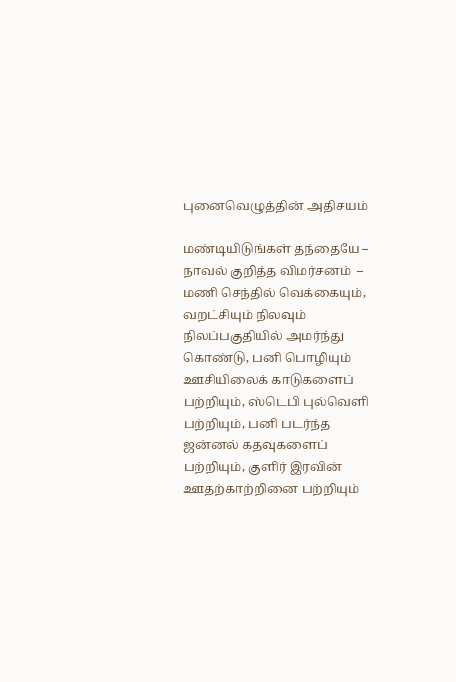புனைவெழுத்தின் அதிசயம்

மண்டியிடுங்கள் தந்தையே – நாவல் குறித்த விமர்சனம்  – மணி செந்தில் வெக்கையும், வறட்சியும் நிலவும் நிலப்பகுதியில் அமர்ந்து கொண்டு, பனி பொழியும் ஊசியிலைக் காடுகளைப் பற்றியும், ஸ்டெபி புல்வெளி பற்றியும், பனி படர்ந்த ஜன்னல் கதவுகளைப் பற்றியும், குளிர் இரவின் ஊதற்காற்றினை பற்றியும்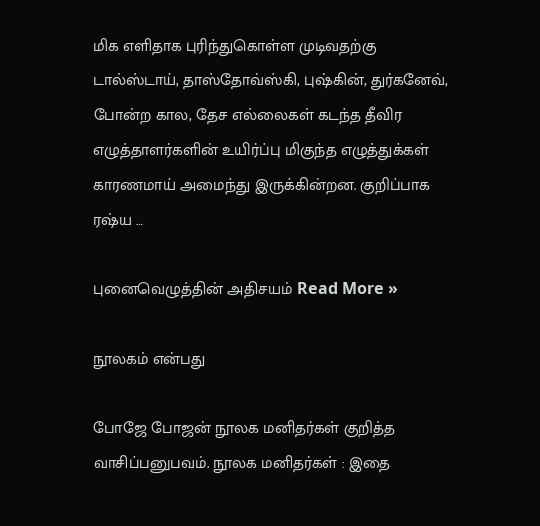மிக எளிதாக புரிந்துகொள்ள முடிவதற்கு டால்ஸ்டாய், தாஸ்தோவ்ஸ்கி, புஷ்கின், துர்கனேவ், போன்ற கால, தேச எல்லைகள் கடந்த தீவிர எழுத்தாளர்களின் உயிர்ப்பு மிகுந்த எழுத்துக்கள் காரணமாய் அமைந்து இருக்கின்றன. குறிப்பாக ரஷ்ய …

புனைவெழுத்தின் அதிசயம் Read More »

நூலகம் என்பது

போஜே போஜன் நூலக மனிதர்கள் குறித்த வாசிப்பனுபவம். நூலக மனிதர்கள் : இதை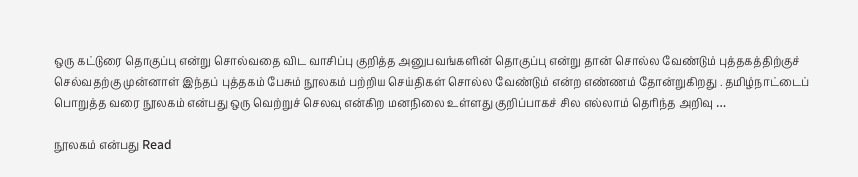ஒரு கட்டுரை தொகுப்பு என்று சொல்வதை விட வாசிப்பு குறித்த அனுபவங்களின் தொகுப்பு என்று தான் சொல்ல வேண்டும் புத்தகத்திற்குச் செல்வதற்கு முன்னாள் இந்தப் புத்தகம் பேசும் நூலகம் பற்றிய செய்திகள் சொல்ல வேண்டும் என்ற எண்ணம் தோன்றுகிறது . தமிழ்நாட்டைப் பொறுத்த வரை நூலகம் என்பது ஒரு வெற்றுச் செலவு என்கிற மனநிலை உள்ளது குறிப்பாகச் சில எல்லாம் தெரிந்த அறிவு …

நூலகம் என்பது Read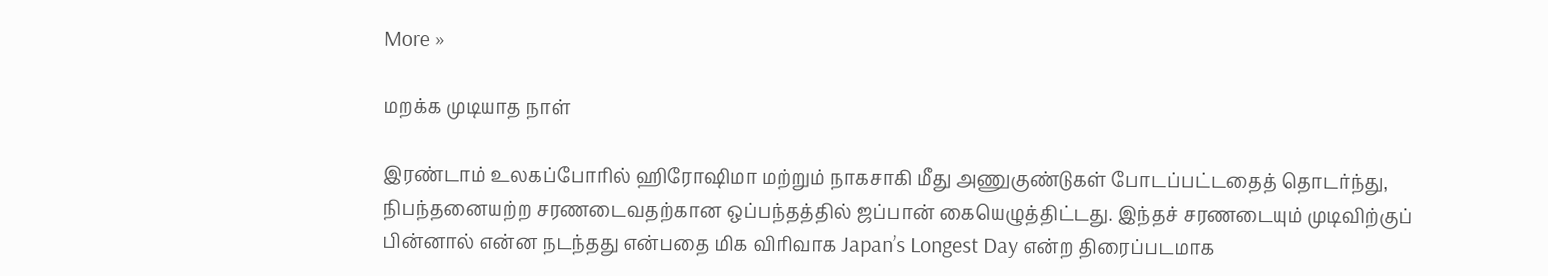More »

மறக்க முடியாத நாள்

இரண்டாம் உலகப்போரில் ஹிரோஷிமா மற்றும் நாகசாகி மீது அணுகுண்டுகள் போடப்பட்டதைத் தொடர்ந்து, நிபந்தனையற்ற சரணடைவதற்கான ஒப்பந்தத்தில் ஜப்பான் கையெழுத்திட்டது. இந்தச் சரணடையும் முடிவிற்குப் பின்னால் என்ன நடந்தது என்பதை மிக விரிவாக Japan’s Longest Day என்ற திரைப்படமாக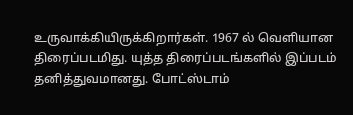உருவாக்கியிருக்கிறார்கள். 1967 ல் வெளியான திரைப்படமிது. யுத்த திரைப்படங்களில் இப்படம் தனித்துவமானது. போட்ஸ்டாம்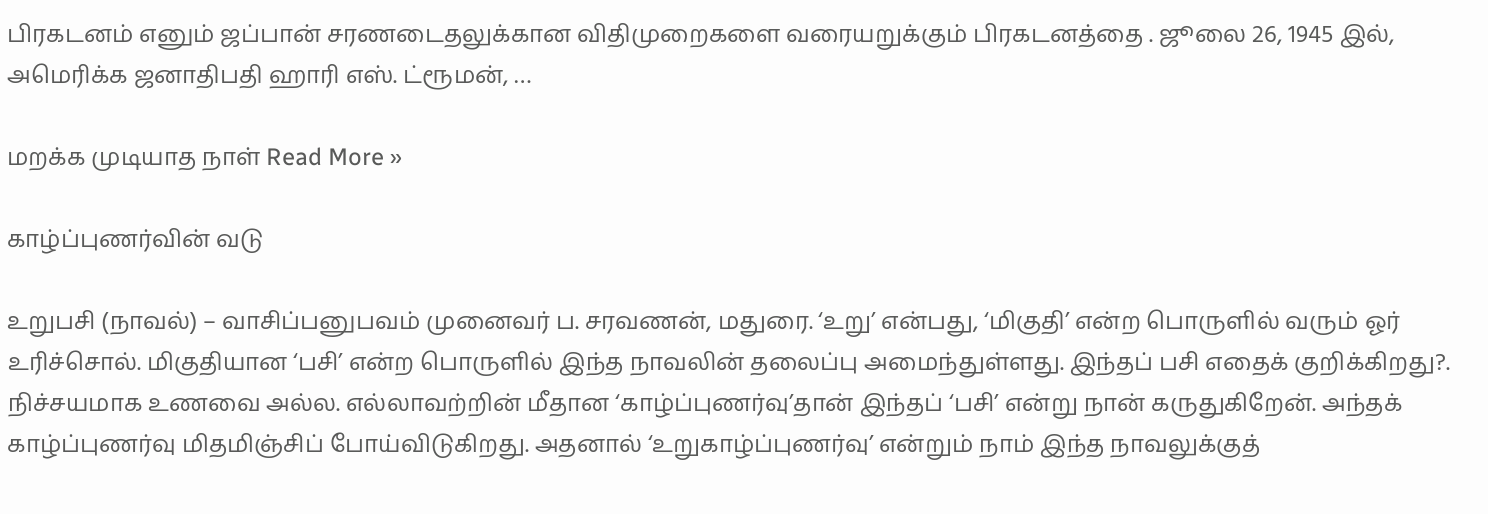பிரகடனம் எனும் ஜப்பான் சரணடைதலுக்கான விதிமுறைகளை வரையறுக்கும் பிரகடனத்தை . ஜூலை 26, 1945 இல், அமெரிக்க ஜனாதிபதி ஹாரி எஸ். ட்ரூமன், …

மறக்க முடியாத நாள் Read More »

காழ்ப்புணர்வின் வடு

உறுபசி (நாவல்) – வாசிப்பனுபவம் முனைவர் ப. சரவணன், மதுரை. ‘உறு’ என்பது, ‘மிகுதி’ என்ற பொருளில் வரும் ஓர் உரிச்சொல். மிகுதியான ‘பசி’ என்ற பொருளில் இந்த நாவலின் தலைப்பு அமைந்துள்ளது. இந்தப் பசி எதைக் குறிக்கிறது?. நிச்சயமாக உணவை அல்ல. எல்லாவற்றின் மீதான ‘காழ்ப்புணர்வு’தான் இந்தப் ‘பசி’ என்று நான் கருதுகிறேன். அந்தக் காழ்ப்புணர்வு மிதமிஞ்சிப் போய்விடுகிறது. அதனால் ‘உறுகாழ்ப்புணர்வு’ என்றும் நாம் இந்த நாவலுக்குத்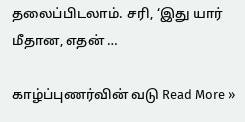தலைப்பிடலாம். சரி, ‘இது யார் மீதான, எதன் …

காழ்ப்புணர்வின் வடு Read More »